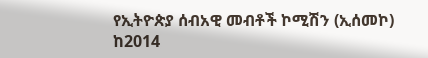የኢትዮጵያ ሰብአዊ መብቶች ኮሚሽን (ኢሰመኮ) ከ2014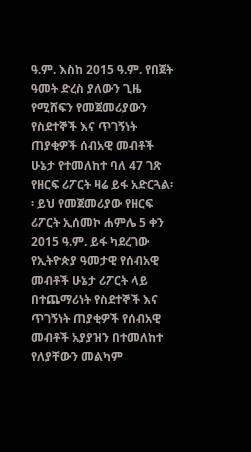ዓ.ም. እስከ 2015 ዓ.ም. የበጀት ዓመት ድረስ ያለውን ጊዜ የሚሸፍን የመጀመሪያውን የስደተኞች እና ጥገኝነት ጠያቂዎች ሰብአዊ መብቶች ሁኔታ የተመለከተ ባለ 47 ገጽ የዘርፍ ሪፖርት ዛሬ ይፋ አድርጓል፡፡ ይህ የመጀመሪያው የዘርፍ ሪፖርት ኢሰመኮ ሐምሌ 5 ቀን 2015 ዓ.ም. ይፋ ካደረገው የኢትዮጵያ ዓመታዊ የሰብአዊ መብቶች ሁኔታ ሪፖርት ላይ በተጨማሪነት የስደተኞች እና ጥገኝነት ጠያቂዎች የሰብአዊ መብቶች አያያዝን በተመለከተ የለያቸውን መልካም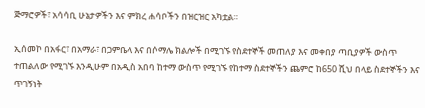ጅማሮዎች፣ አሳሳቢ ሁኔታዎችን እና ምክረ ሐሳቦችን በዝርዝር አካቷል።

ኢሰመኮ በአፋር፣ በአማራ፣ በጋምቤላ እና በሶማሌ ክልሎች በሚገኙ የስደተኞች መጠለያ እና መቀበያ ጣቢያዎች ውስጥ ተጠልለው የሚገኙ እንዲሁም በአዲስ አበባ ከተማ ውስጥ የሚገኙ የከተማ ስደተኞችን ጨምሮ ከ650 ሺህ በላይ ስደተኞችን እና ጥገኝነት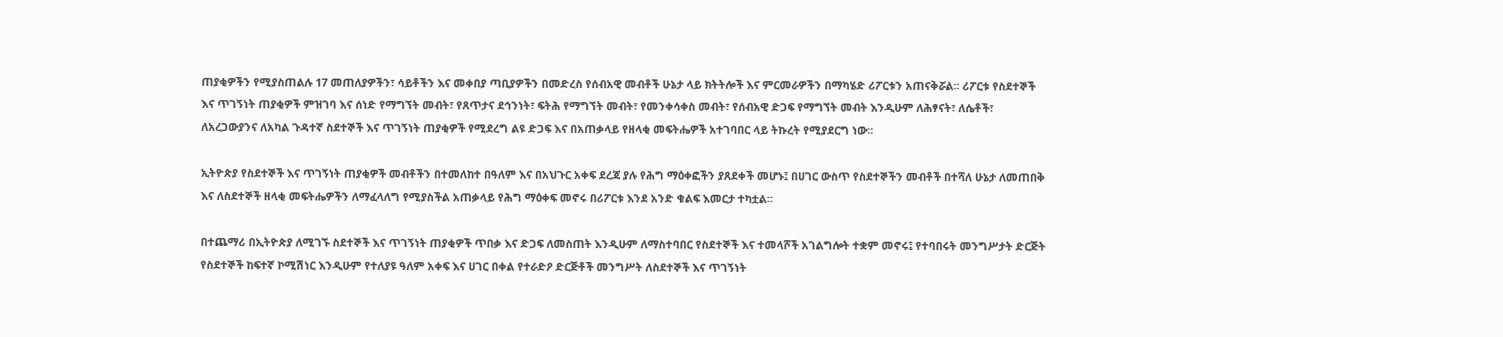ጠያቂዎችን የሚያስጠልሉ 17 መጠለያዎችን፣ ሳይቶችን እና መቀበያ ጣቢያዎችን በመድረስ የሰብአዊ መብቶች ሁኔታ ላይ ክትትሎች እና ምርመራዎችን በማካሄድ ሪፖርቱን አጠናቅሯል። ሪፖርቱ የስደተኞች እና ጥገኝነት ጠያቂዎች ምዝገባ እና ሰነድ የማግኘት መብት፣ የጸጥታና ደኅንነት፣ ፍትሕ የማግኘት መብት፣ የመንቀሳቀስ መብት፣ የሰብአዊ ድጋፍ የማግኘት መብት እንዲሁም ለሕፃናት፣ ለሴቶች፣ ለአረጋውያንና ለአካል ጉዳተኛ ስደተኞች እና ጥገኝነት ጠያቂዎች የሚደረግ ልዩ ድጋፍ እና በአጠቃላይ የዘላቂ መፍትሔዎች አተገባበር ላይ ትኩረት የሚያደርግ ነው።

ኢትዮጵያ የስደተኞች እና ጥገኝነት ጠያቂዎች መብቶችን በተመለከተ በዓለም እና በአህጉር አቀፍ ደረጃ ያሉ የሕግ ማዕቀፎችን ያጸደቀች መሆኑ፤ በሀገር ውስጥ የስደተኞችን መብቶች በተሻለ ሁኔታ ለመጠበቅ እና ለስደተኞች ዘላቂ መፍትሔዎችን ለማፈላለግ የሚያስችል አጠቃላይ የሕግ ማዕቀፍ መኖሩ በሪፖርቱ እንደ አንድ ቁልፍ እመርታ ተካቷል።

በተጨማሪ በኢትዮጵያ ለሚገኙ ስደተኞች እና ጥገኝነት ጠያቂዎች ጥበቃ እና ድጋፍ ለመስጠት እንዲሁም ለማስተባበር የስደተኞች እና ተመላሾች አገልግሎት ተቋም መኖሩ፤ የተባበሩት መንግሥታት ድርጅት የስደተኞች ከፍተኛ ኮሚሽነር እንዲሁም የተለያዩ ዓለም አቀፍ እና ሀገር በቀል የተራድዖ ድርጅቶች መንግሥት ለስደተኞች እና ጥገኝነት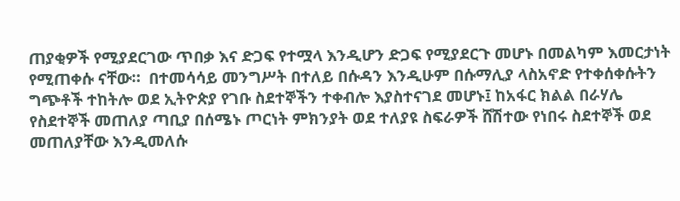ጠያቂዎች የሚያደርገው ጥበቃ እና ድጋፍ የተሟላ እንዲሆን ድጋፍ የሚያደርጉ መሆኑ በመልካም እመርታነት የሚጠቀሱ ናቸው።  በተመሳሳይ መንግሥት በተለይ በሱዳን እንዲሁም በሱማሊያ ላስአኖድ የተቀሰቀሱትን ግጭቶች ተከትሎ ወደ ኢትዮጵያ የገቡ ስደተኞችን ተቀብሎ እያስተናገደ መሆኑ፤ ከአፋር ክልል በራሃሌ የስደተኞች መጠለያ ጣቢያ በሰሜኑ ጦርነት ምክንያት ወደ ተለያዩ ስፍራዎች ሸሽተው የነበሩ ስደተኞች ወደ መጠለያቸው እንዲመለሱ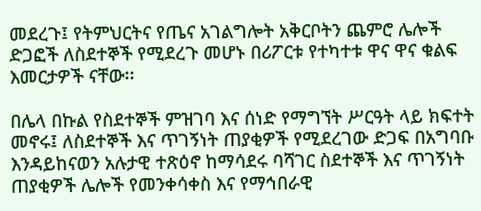መደረጉ፤ የትምህርትና የጤና አገልግሎት አቅርቦትን ጨምሮ ሌሎች ድጋፎች ለስደተኞች የሚደረጉ መሆኑ በሪፖርቱ የተካተቱ ዋና ዋና ቁልፍ እመርታዎች ናቸው፡፡

በሌላ በኩል የስደተኞች ምዝገባ እና ሰነድ የማግኘት ሥርዓት ላይ ክፍተት መኖሩ፤ ለስደተኞች እና ጥገኝነት ጠያቂዎች የሚደረገው ድጋፍ በአግባቡ እንዳይከናወን አሉታዊ ተጽዕኖ ከማሳደሩ ባሻገር ስደተኞች እና ጥገኝነት ጠያቂዎች ሌሎች የመንቀሳቀስ እና የማኅበራዊ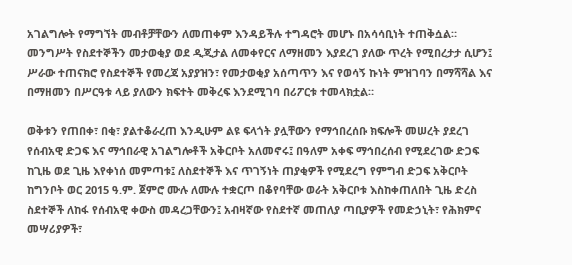አገልግሎት የማግኘት መብቶቻቸውን ለመጠቀም እንዳይችሉ ተግዳሮት መሆኑ በአሳሳቢነት ተጠቅሷል። መንግሥት የስደተኞችን መታወቂያ ወደ ዲጂታል ለመቀየርና ለማዘመን እያደረገ ያለው ጥረት የሚበረታታ ሲሆን፤ ሥራው ተጠናክሮ የስደተኞች የመረጃ አያያዝን፣ የመታወቂያ አሰጣጥን እና የወሳኝ ኩነት ምዝገባን በማሻሻል እና በማዘመን በሥርዓቱ ላይ ያለውን ክፍተት መቅረፍ እንደሚገባ በሪፖርቱ ተመላክቷል።

ወቅቱን የጠበቀ፣ በቂ፣ ያልተቆራረጠ እንዲሁም ልዩ ፍላጎት ያሏቸውን የማኅበረሰቡ ክፍሎች መሠረት ያደረገ የሰብአዊ ድጋፍ እና ማኅበራዊ አገልግሎቶች አቅርቦት አለመኖሩ፤ በዓለም አቀፍ ማኅበረሰብ የሚደረገው ድጋፍ ከጊዜ ወደ ጊዜ እየቀነሰ መምጣቱ፤ ለስደተኞች እና ጥገኝነት ጠያቂዎች የሚደረግ የምግብ ድጋፍ አቅርቦት ከግንቦት ወር 2015 ዓ.ም. ጀምሮ ሙሉ ለሙሉ ተቋርጦ በቆየባቸው ወራት አቅርቦቱ እስከቀጠለበት ጊዜ ድረስ ስደተኞች ለከፋ የሰብአዊ ቀውስ መዳረጋቸውን፤ አብዛኛው የስደተኛ መጠለያ ጣቢያዎች የመድኃኒት፣ የሕክምና መሣሪያዎች፣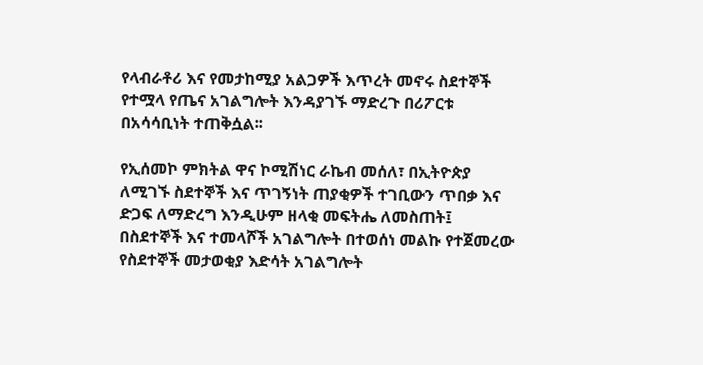የላብራቶሪ እና የመታከሚያ አልጋዎች እጥረት መኖሩ ስደተኞች የተሟላ የጤና አገልግሎት እንዳያገኙ ማድረጉ በሪፖርቱ በአሳሳቢነት ተጠቅሷል፡፡

የኢሰመኮ ምክትል ዋና ኮሚሽነር ራኬብ መሰለ፣ በኢትዮጵያ ለሚገኙ ስደተኞች እና ጥገኝነት ጠያቂዎች ተገቢውን ጥበቃ እና ድጋፍ ለማድረግ እንዲሁም ዘላቂ መፍትሔ ለመስጠት፤ በስደተኞች እና ተመላሾች አገልግሎት በተወሰነ መልኩ የተጀመረው የስደተኞች መታወቂያ እድሳት አገልግሎት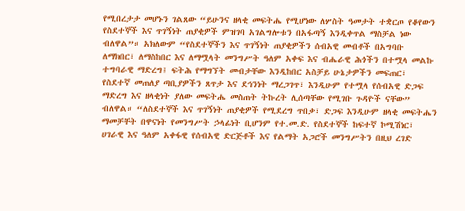የሚበረታታ መሆኑን ገልጸው “ይሁንና ዘላቂ መፍትሔ የሚሆነው ለሦስት ዓመታት ተቋርጦ የቆየውን የስደተኞች እና ጥገኝነት ጠያቂዎች ምዝገባ አገልግሎቱን በአፋጣኝ እንዲቀጥል ማስቻል ነው ብለዋል”። አክለውም “የስደተኞችን እና ጥገኝነት ጠያቂዎችን ሰብአዊ መብቶች በአግባቡ ለማክበር፣ ለማስከበር እና ለማሟላት መንግሥት ዓለም አቀፍ እና ብሔራዊ ሕጎችን በተሟላ መልኩ ተግባራዊ ማድረግ፤ ፍትሕ የማግኘት መብታቸው እንዲከበር አስቻይ ሁኔታዎችን መፍጠር፣ የስደተኛ መጠለያ ጣቢያዎችን ጸጥታ እና ደኅንነት ማረጋገጥ፣ እንዲሁም የተሟላ የሰብአዊ ድጋፍ ማድረግ እና ዘላቂነት ያለው መፍትሔ መስጠት ትኩረት ሊሰጣቸው የሚገቡ ጉዳዮች ናቸው” ብለዋል። “ለስደተኞች እና ጥገኝነት ጠያቂዎች የሚደረግ ጥበቃ፣ ድጋፍ እንዲሁም ዘላቂ መፍትሔን ማመቻቸት በዋናነት የመንግሥት ኃላፊነት ቢሆንም የተ.መ.ድ. የስደተኞች ከፍተኛ ኮሚሽነር፣ ሀገራዊ እና ዓለም አቀፋዊ የሰብአዊ ድርጅቶች እና የልማት አጋሮች መንግሥትን በዚህ ረገድ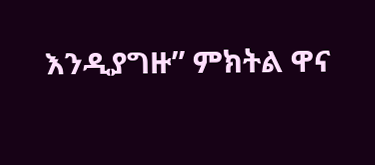እንዲያግዙ” ምክትል ዋና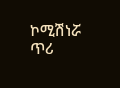ኮሚሽነሯ ጥሪ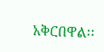አቅርበዋል፡፡